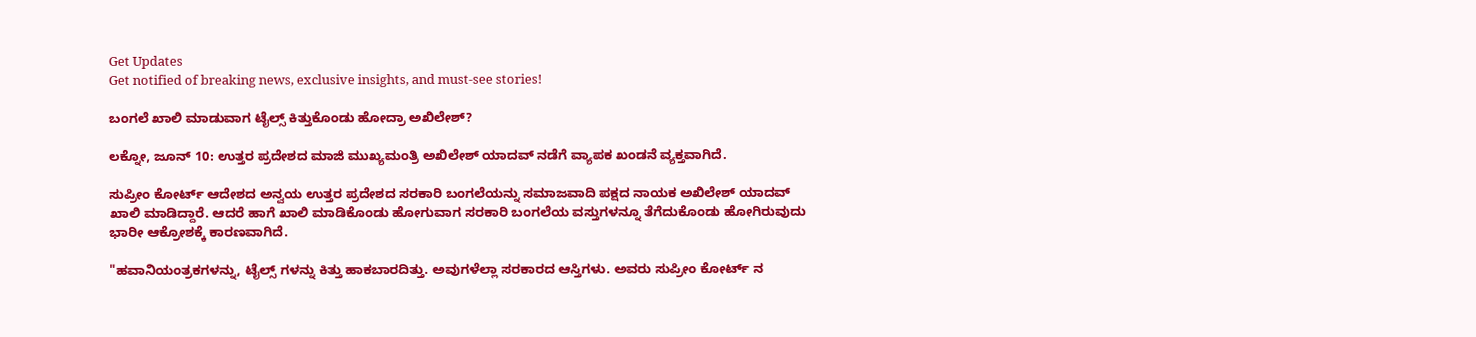Get Updates
Get notified of breaking news, exclusive insights, and must-see stories!

ಬಂಗಲೆ ಖಾಲಿ ಮಾಡುವಾಗ ಟೈಲ್ಸ್ ಕಿತ್ತುಕೊಂಡು ಹೋದ್ರಾ ಅಖಿಲೇಶ್?

ಲಕ್ನೋ, ಜೂನ್ 10: ಉತ್ತರ ಪ್ರದೇಶದ ಮಾಜಿ ಮುಖ್ಯಮಂತ್ರಿ ಅಖಿಲೇಶ್ ಯಾದವ್ ನಡೆಗೆ ವ್ಯಾಪಕ ಖಂಡನೆ ವ್ಯಕ್ತವಾಗಿದೆ.

ಸುಪ್ರೀಂ ಕೋರ್ಟ್ ಆದೇಶದ ಅನ್ವಯ ಉತ್ತರ ಪ್ರದೇಶದ ಸರಕಾರಿ ಬಂಗಲೆಯನ್ನು ಸಮಾಜವಾದಿ ಪಕ್ಷದ ನಾಯಕ ಅಖಿಲೇಶ್ ಯಾದವ್ ಖಾಲಿ ಮಾಡಿದ್ದಾರೆ. ಆದರೆ ಹಾಗೆ ಖಾಲಿ ಮಾಡಿಕೊಂಡು ಹೋಗುವಾಗ ಸರಕಾರಿ ಬಂಗಲೆಯ ವಸ್ತುಗಳನ್ನೂ ತೆಗೆದುಕೊಂಡು ಹೋಗಿರುವುದು ಭಾರೀ ಆಕ್ರೋಶಕ್ಕೆ ಕಾರಣವಾಗಿದೆ.

"ಹವಾನಿಯಂತ್ರಕಗಳನ್ನು, ಟೈಲ್ಸ್ ಗಳನ್ನು ಕಿತ್ತು ಹಾಕಬಾರದಿತ್ತು. ಅವುಗಳೆಲ್ಲಾ ಸರಕಾರದ ಆಸ್ತಿಗಳು. ಅವರು ಸುಪ್ರೀಂ ಕೋರ್ಟ್ ನ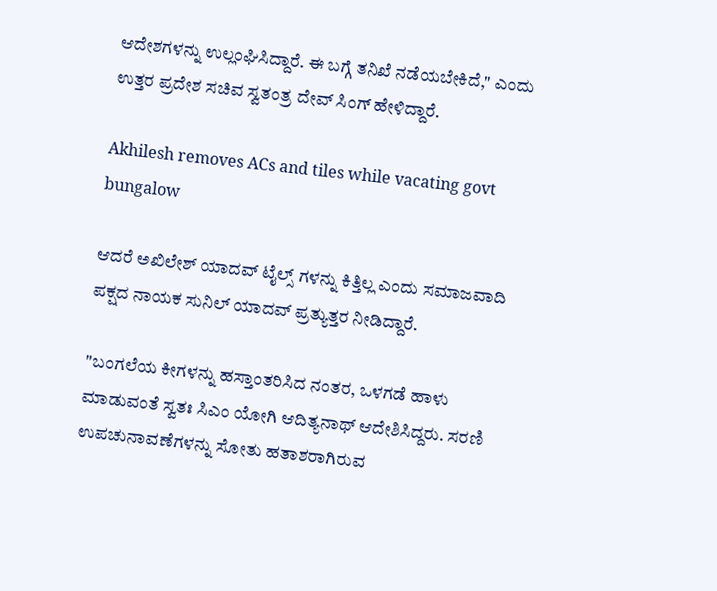ಆದೇಶಗಳನ್ನು ಉಲ್ಲಂಘಿಸಿದ್ದಾರೆ. ಈ ಬಗ್ಗೆ ತನಿಖೆ ನಡೆಯಬೇಕಿದೆ," ಎಂದು ಉತ್ತರ ಪ್ರದೇಶ ಸಚಿವ ಸ್ವತಂತ್ರ ದೇವ್ ಸಿಂಗ್ ಹೇಳಿದ್ದಾರೆ.

Akhilesh removes ACs and tiles while vacating govt bungalow

ಆದರೆ ಅಖಿಲೇಶ್ ಯಾದವ್ ಟೈಲ್ಸ್ ಗಳನ್ನು ಕಿತ್ತಿಲ್ಲ ಎಂದು ಸಮಾಜವಾದಿ ಪಕ್ಷದ ನಾಯಕ ಸುನಿಲ್ ಯಾದವ್ ಪ್ರತ್ಯುತ್ತರ ನೀಡಿದ್ದಾರೆ.

"ಬಂಗಲೆಯ ಕೀಗಳನ್ನು ಹಸ್ತಾಂತರಿಸಿದ ನಂತರ, ಒಳಗಡೆ ಹಾಳು ಮಾಡುವಂತೆ ಸ್ವತಃ ಸಿಎಂ ಯೋಗಿ ಆದಿತ್ಯನಾಥ್ ಆದೇಶಿಸಿದ್ದರು. ಸರಣಿ ಉಪಚುನಾವಣೆಗಳನ್ನು ಸೋತು ಹತಾಶರಾಗಿರುವ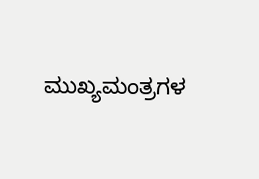ಮುಖ್ಯಮಂತ್ರಗಳ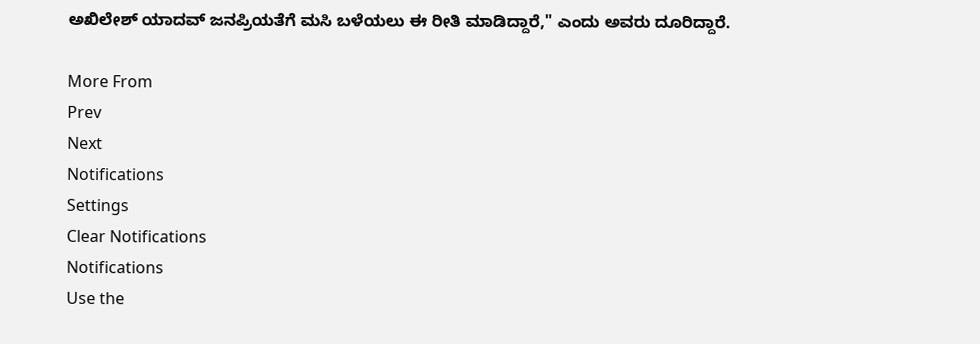ಅಖಿಲೇಶ್ ಯಾದವ್ ಜನಪ್ರಿಯತೆಗೆ ಮಸಿ ಬಳೆಯಲು ಈ ರೀತಿ ಮಾಡಿದ್ದಾರೆ," ಎಂದು ಅವರು ದೂರಿದ್ದಾರೆ.

More From
Prev
Next
Notifications
Settings
Clear Notifications
Notifications
Use the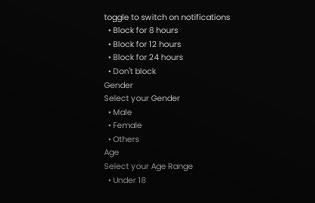toggle to switch on notifications
  • Block for 8 hours
  • Block for 12 hours
  • Block for 24 hours
  • Don't block
Gender
Select your Gender
  • Male
  • Female
  • Others
Age
Select your Age Range
  • Under 18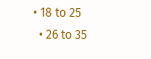• 18 to 25
  • 26 to 35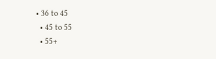• 36 to 45
  • 45 to 55
  • 55+